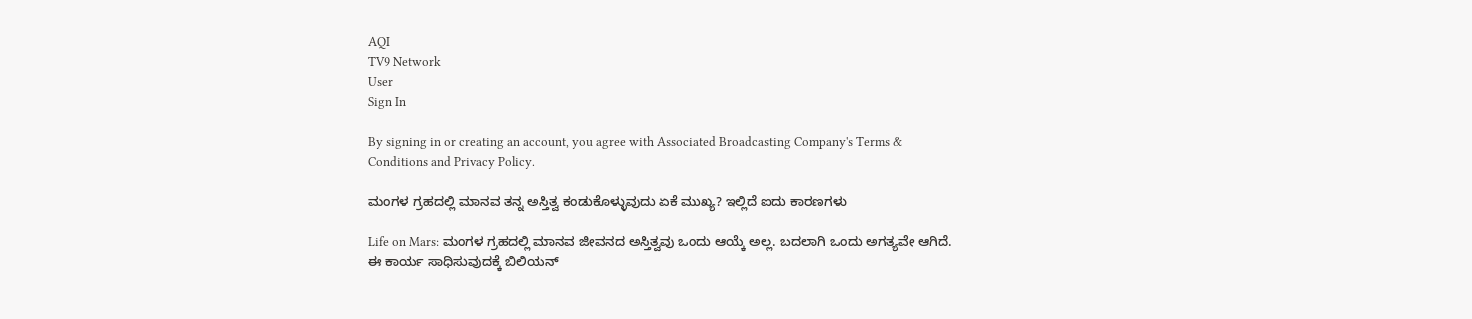AQI
TV9 Network
User
Sign In

By signing in or creating an account, you agree with Associated Broadcasting Company's Terms & Conditions and Privacy Policy.

ಮಂಗಳ ಗ್ರಹದಲ್ಲಿ ಮಾನವ ತನ್ನ ಅಸ್ತಿತ್ವ ಕಂಡುಕೊಳ್ಳುವುದು ಏಕೆ ಮುಖ್ಯ? ಇಲ್ಲಿದೆ ಐದು ಕಾರಣಗಳು

Life on Mars: ಮಂಗಳ ಗ್ರಹದಲ್ಲಿ ಮಾನವ ಜೀವನದ ಅಸ್ತಿತ್ವವು ಒಂದು ಆಯ್ಕೆ ಅಲ್ಲ. ಬದಲಾಗಿ ಒಂದು ಅಗತ್ಯವೇ ಆಗಿದೆ. ಈ ಕಾರ್ಯ ಸಾಧಿಸುವುದಕ್ಕೆ ಬಿಲಿಯನ್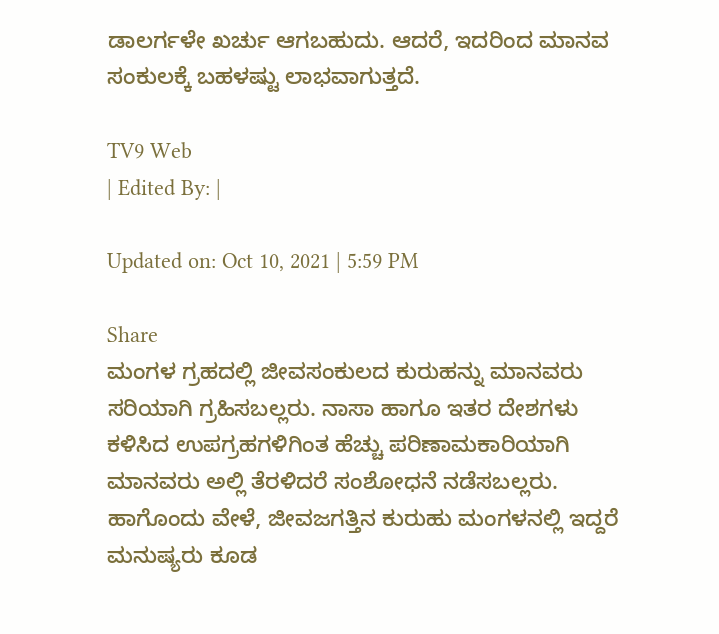ಡಾಲರ್ಗಳೇ ಖರ್ಚು ಆಗಬಹುದು. ಆದರೆ, ಇದರಿಂದ ಮಾನವ ಸಂಕುಲಕ್ಕೆ ಬಹಳಷ್ಟು ಲಾಭವಾಗುತ್ತದೆ.

TV9 Web
| Edited By: |

Updated on: Oct 10, 2021 | 5:59 PM

Share
ಮಂಗಳ ಗ್ರಹದಲ್ಲಿ ಜೀವಸಂಕುಲದ ಕುರುಹನ್ನು ಮಾನವರು ಸರಿಯಾಗಿ ಗ್ರಹಿಸಬಲ್ಲರು. ನಾಸಾ ಹಾಗೂ ಇತರ ದೇಶಗಳು ಕಳಿಸಿದ ಉಪಗ್ರಹಗಳಿಗಿಂತ ಹೆಚ್ಚು ಪರಿಣಾಮಕಾರಿಯಾಗಿ ಮಾನವರು ಅಲ್ಲಿ ತೆರಳಿದರೆ ಸಂಶೋಧನೆ ನಡೆಸಬಲ್ಲರು. ಹಾಗೊಂದು ವೇಳೆ, ಜೀವಜಗತ್ತಿನ ಕುರುಹು ಮಂಗಳನಲ್ಲಿ ಇದ್ದರೆ ಮನುಷ್ಯರು ಕೂಡ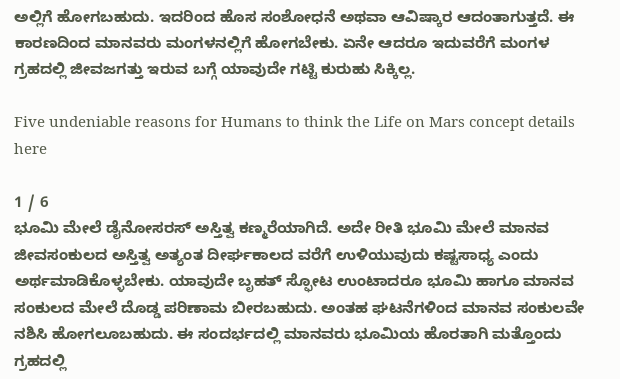ಅಲ್ಲಿಗೆ ಹೋಗಬಹುದು. ಇದರಿಂದ ಹೊಸ ಸಂಶೋಧನೆ ಅಥವಾ ಆವಿಷ್ಕಾರ ಆದಂತಾಗುತ್ತದೆ. ಈ ಕಾರಣದಿಂದ ಮಾನವರು ಮಂಗಳನಲ್ಲಿಗೆ ಹೋಗಬೇಕು. ಏನೇ ಆದರೂ ಇದುವರೆಗೆ ಮಂಗಳ ಗ್ರಹದಲ್ಲಿ ಜೀವಜಗತ್ತು ಇರುವ ಬಗ್ಗೆ ಯಾವುದೇ ಗಟ್ಟಿ ಕುರುಹು ಸಿಕ್ಕಿಲ್ಲ.

Five undeniable reasons for Humans to think the Life on Mars concept details here

1 / 6
ಭೂಮಿ ಮೇಲೆ ಡೈನೋಸರಸ್ ಅಸ್ತಿತ್ವ ಕಣ್ಮರೆಯಾಗಿದೆ. ಅದೇ ರೀತಿ ಭೂಮಿ ಮೇಲೆ ಮಾನವ ಜೀವಸಂಕುಲದ ಅಸ್ತಿತ್ವ ಅತ್ಯಂತ ದೀರ್ಘಕಾಲದ ವರೆಗೆ ಉಳಿಯುವುದು ಕಷ್ಟಸಾಧ್ಯ ಎಂದು ಅರ್ಥಮಾಡಿಕೊಳ್ಳಬೇಕು. ಯಾವುದೇ ಬೃಹತ್ ಸ್ಫೋಟ ಉಂಟಾದರೂ ಭೂಮಿ ಹಾಗೂ ಮಾನವ ಸಂಕುಲದ ಮೇಲೆ ದೊಡ್ಡ ಪರಿಣಾಮ ಬೀರಬಹುದು. ಅಂತಹ ಘಟನೆಗಳಿಂದ ಮಾನವ ಸಂಕುಲವೇ ನಶಿಸಿ ಹೋಗಲೂಬಹುದು. ಈ ಸಂದರ್ಭದಲ್ಲಿ ಮಾನವರು ಭೂಮಿಯ ಹೊರತಾಗಿ ಮತ್ತೊಂದು ಗ್ರಹದಲ್ಲಿ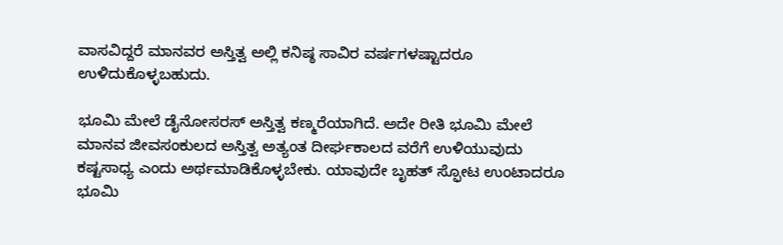ವಾಸವಿದ್ದರೆ ಮಾನವರ ಅಸ್ತಿತ್ವ ಅಲ್ಲಿ ಕನಿಷ್ಠ ಸಾವಿರ ವರ್ಷಗಳಷ್ಟಾದರೂ ಉಳಿದುಕೊಳ್ಳಬಹುದು.

ಭೂಮಿ ಮೇಲೆ ಡೈನೋಸರಸ್ ಅಸ್ತಿತ್ವ ಕಣ್ಮರೆಯಾಗಿದೆ. ಅದೇ ರೀತಿ ಭೂಮಿ ಮೇಲೆ ಮಾನವ ಜೀವಸಂಕುಲದ ಅಸ್ತಿತ್ವ ಅತ್ಯಂತ ದೀರ್ಘಕಾಲದ ವರೆಗೆ ಉಳಿಯುವುದು ಕಷ್ಟಸಾಧ್ಯ ಎಂದು ಅರ್ಥಮಾಡಿಕೊಳ್ಳಬೇಕು. ಯಾವುದೇ ಬೃಹತ್ ಸ್ಫೋಟ ಉಂಟಾದರೂ ಭೂಮಿ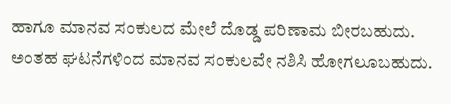ಹಾಗೂ ಮಾನವ ಸಂಕುಲದ ಮೇಲೆ ದೊಡ್ಡ ಪರಿಣಾಮ ಬೀರಬಹುದು. ಅಂತಹ ಘಟನೆಗಳಿಂದ ಮಾನವ ಸಂಕುಲವೇ ನಶಿಸಿ ಹೋಗಲೂಬಹುದು.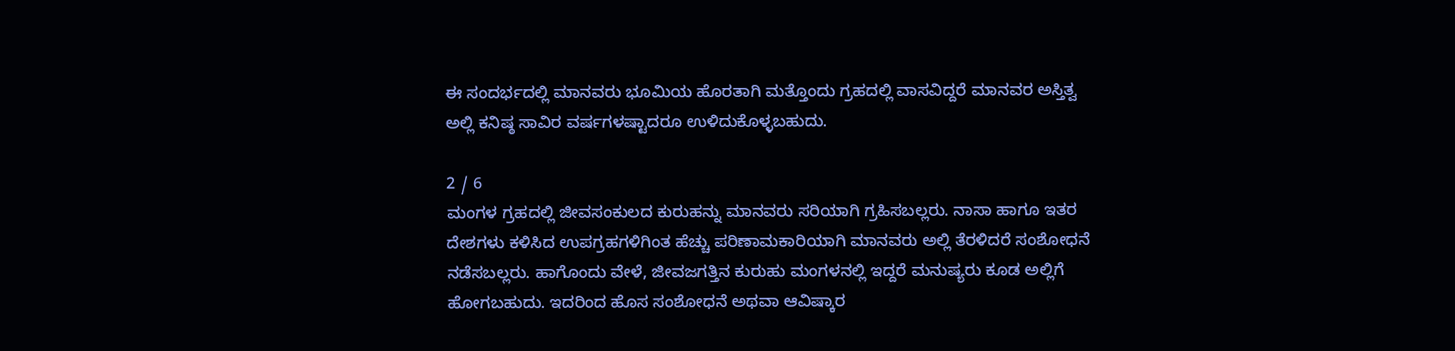ಈ ಸಂದರ್ಭದಲ್ಲಿ ಮಾನವರು ಭೂಮಿಯ ಹೊರತಾಗಿ ಮತ್ತೊಂದು ಗ್ರಹದಲ್ಲಿ ವಾಸವಿದ್ದರೆ ಮಾನವರ ಅಸ್ತಿತ್ವ ಅಲ್ಲಿ ಕನಿಷ್ಠ ಸಾವಿರ ವರ್ಷಗಳಷ್ಟಾದರೂ ಉಳಿದುಕೊಳ್ಳಬಹುದು.

2 / 6
ಮಂಗಳ ಗ್ರಹದಲ್ಲಿ ಜೀವಸಂಕುಲದ ಕುರುಹನ್ನು ಮಾನವರು ಸರಿಯಾಗಿ ಗ್ರಹಿಸಬಲ್ಲರು. ನಾಸಾ ಹಾಗೂ ಇತರ ದೇಶಗಳು ಕಳಿಸಿದ ಉಪಗ್ರಹಗಳಿಗಿಂತ ಹೆಚ್ಚು ಪರಿಣಾಮಕಾರಿಯಾಗಿ ಮಾನವರು ಅಲ್ಲಿ ತೆರಳಿದರೆ ಸಂಶೋಧನೆ ನಡೆಸಬಲ್ಲರು. ಹಾಗೊಂದು ವೇಳೆ, ಜೀವಜಗತ್ತಿನ ಕುರುಹು ಮಂಗಳನಲ್ಲಿ ಇದ್ದರೆ ಮನುಷ್ಯರು ಕೂಡ ಅಲ್ಲಿಗೆ ಹೋಗಬಹುದು. ಇದರಿಂದ ಹೊಸ ಸಂಶೋಧನೆ ಅಥವಾ ಆವಿಷ್ಕಾರ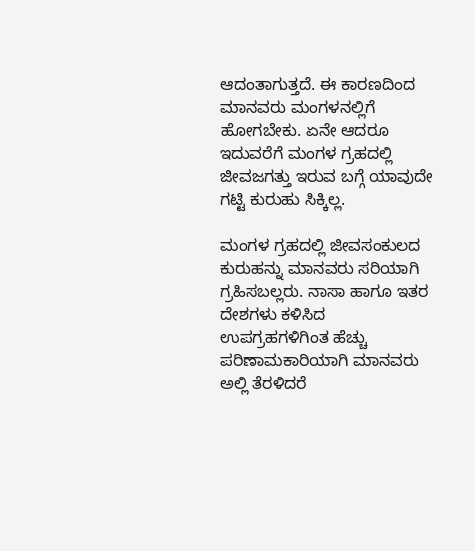ಆದಂತಾಗುತ್ತದೆ. ಈ ಕಾರಣದಿಂದ ಮಾನವರು ಮಂಗಳನಲ್ಲಿಗೆ ಹೋಗಬೇಕು. ಏನೇ ಆದರೂ ಇದುವರೆಗೆ ಮಂಗಳ ಗ್ರಹದಲ್ಲಿ ಜೀವಜಗತ್ತು ಇರುವ ಬಗ್ಗೆ ಯಾವುದೇ ಗಟ್ಟಿ ಕುರುಹು ಸಿಕ್ಕಿಲ್ಲ.

ಮಂಗಳ ಗ್ರಹದಲ್ಲಿ ಜೀವಸಂಕುಲದ ಕುರುಹನ್ನು ಮಾನವರು ಸರಿಯಾಗಿ ಗ್ರಹಿಸಬಲ್ಲರು. ನಾಸಾ ಹಾಗೂ ಇತರ ದೇಶಗಳು ಕಳಿಸಿದ ಉಪಗ್ರಹಗಳಿಗಿಂತ ಹೆಚ್ಚು ಪರಿಣಾಮಕಾರಿಯಾಗಿ ಮಾನವರು ಅಲ್ಲಿ ತೆರಳಿದರೆ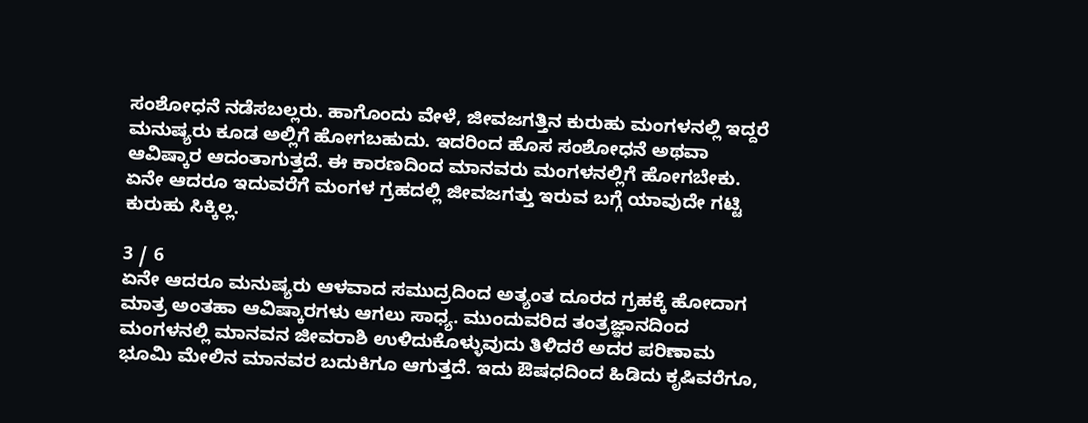ಸಂಶೋಧನೆ ನಡೆಸಬಲ್ಲರು. ಹಾಗೊಂದು ವೇಳೆ, ಜೀವಜಗತ್ತಿನ ಕುರುಹು ಮಂಗಳನಲ್ಲಿ ಇದ್ದರೆ ಮನುಷ್ಯರು ಕೂಡ ಅಲ್ಲಿಗೆ ಹೋಗಬಹುದು. ಇದರಿಂದ ಹೊಸ ಸಂಶೋಧನೆ ಅಥವಾ ಆವಿಷ್ಕಾರ ಆದಂತಾಗುತ್ತದೆ. ಈ ಕಾರಣದಿಂದ ಮಾನವರು ಮಂಗಳನಲ್ಲಿಗೆ ಹೋಗಬೇಕು. ಏನೇ ಆದರೂ ಇದುವರೆಗೆ ಮಂಗಳ ಗ್ರಹದಲ್ಲಿ ಜೀವಜಗತ್ತು ಇರುವ ಬಗ್ಗೆ ಯಾವುದೇ ಗಟ್ಟಿ ಕುರುಹು ಸಿಕ್ಕಿಲ್ಲ.

3 / 6
ಏನೇ ಆದರೂ ಮನುಷ್ಯರು ಆಳವಾದ ಸಮುದ್ರದಿಂದ ಅತ್ಯಂತ ದೂರದ ಗ್ರಹಕ್ಕೆ ಹೋದಾಗ ಮಾತ್ರ ಅಂತಹಾ ಆವಿಷ್ಕಾರಗಳು ಆಗಲು ಸಾಧ್ಯ. ಮುಂದುವರಿದ ತಂತ್ರಜ್ಞಾನದಿಂದ ಮಂಗಳನಲ್ಲಿ ಮಾನವನ ಜೀವರಾಶಿ ಉಳಿದುಕೊಳ್ಳುವುದು ತಿಳಿದರೆ ಅದರ ಪರಿಣಾಮ ಭೂಮಿ ಮೇಲಿನ ಮಾನವರ ಬದುಕಿಗೂ ಆಗುತ್ತದೆ. ಇದು ಔಷಧದಿಂದ ಹಿಡಿದು ಕೃಷಿವರೆಗೂ,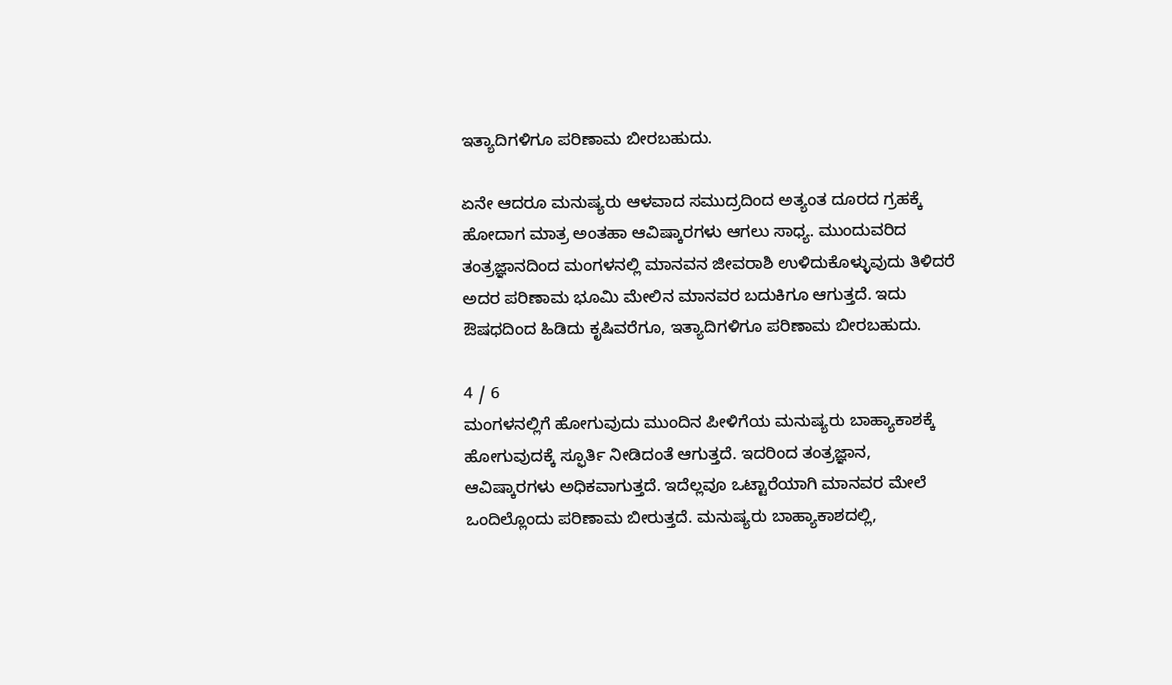ಇತ್ಯಾದಿಗಳಿಗೂ ಪರಿಣಾಮ ಬೀರಬಹುದು.

ಏನೇ ಆದರೂ ಮನುಷ್ಯರು ಆಳವಾದ ಸಮುದ್ರದಿಂದ ಅತ್ಯಂತ ದೂರದ ಗ್ರಹಕ್ಕೆ ಹೋದಾಗ ಮಾತ್ರ ಅಂತಹಾ ಆವಿಷ್ಕಾರಗಳು ಆಗಲು ಸಾಧ್ಯ. ಮುಂದುವರಿದ ತಂತ್ರಜ್ಞಾನದಿಂದ ಮಂಗಳನಲ್ಲಿ ಮಾನವನ ಜೀವರಾಶಿ ಉಳಿದುಕೊಳ್ಳುವುದು ತಿಳಿದರೆ ಅದರ ಪರಿಣಾಮ ಭೂಮಿ ಮೇಲಿನ ಮಾನವರ ಬದುಕಿಗೂ ಆಗುತ್ತದೆ. ಇದು ಔಷಧದಿಂದ ಹಿಡಿದು ಕೃಷಿವರೆಗೂ, ಇತ್ಯಾದಿಗಳಿಗೂ ಪರಿಣಾಮ ಬೀರಬಹುದು.

4 / 6
ಮಂಗಳನಲ್ಲಿಗೆ ಹೋಗುವುದು ಮುಂದಿನ ಪೀಳಿಗೆಯ ಮನುಷ್ಯರು ಬಾಹ್ಯಾಕಾಶಕ್ಕೆ ಹೋಗುವುದಕ್ಕೆ ಸ್ಫೂರ್ತಿ ನೀಡಿದಂತೆ ಆಗುತ್ತದೆ. ಇದರಿಂದ ತಂತ್ರಜ್ಞಾನ, ಆವಿಷ್ಕಾರಗಳು ಅಧಿಕವಾಗುತ್ತದೆ. ಇದೆಲ್ಲವೂ ಒಟ್ಟಾರೆಯಾಗಿ ಮಾನವರ ಮೇಲೆ ಒಂದಿಲ್ಲೊಂದು ಪರಿಣಾಮ ಬೀರುತ್ತದೆ. ಮನುಷ್ಯರು ಬಾಹ್ಯಾಕಾಶದಲ್ಲಿ,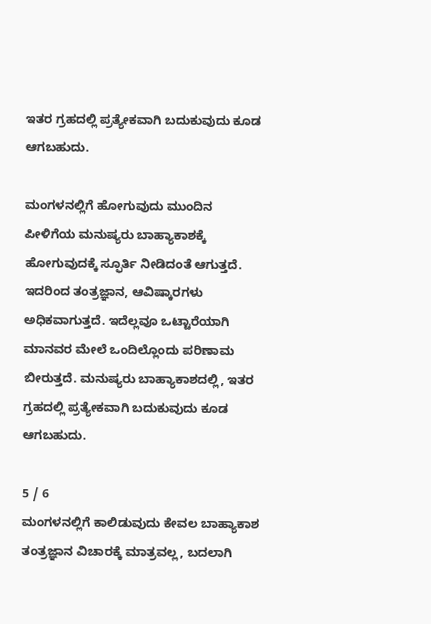ಇತರ ಗ್ರಹದಲ್ಲಿ ಪ್ರತ್ಯೇಕವಾಗಿ ಬದುಕುವುದು ಕೂಡ ಆಗಬಹುದು.

ಮಂಗಳನಲ್ಲಿಗೆ ಹೋಗುವುದು ಮುಂದಿನ ಪೀಳಿಗೆಯ ಮನುಷ್ಯರು ಬಾಹ್ಯಾಕಾಶಕ್ಕೆ ಹೋಗುವುದಕ್ಕೆ ಸ್ಫೂರ್ತಿ ನೀಡಿದಂತೆ ಆಗುತ್ತದೆ. ಇದರಿಂದ ತಂತ್ರಜ್ಞಾನ, ಆವಿಷ್ಕಾರಗಳು ಅಧಿಕವಾಗುತ್ತದೆ. ಇದೆಲ್ಲವೂ ಒಟ್ಟಾರೆಯಾಗಿ ಮಾನವರ ಮೇಲೆ ಒಂದಿಲ್ಲೊಂದು ಪರಿಣಾಮ ಬೀರುತ್ತದೆ. ಮನುಷ್ಯರು ಬಾಹ್ಯಾಕಾಶದಲ್ಲಿ, ಇತರ ಗ್ರಹದಲ್ಲಿ ಪ್ರತ್ಯೇಕವಾಗಿ ಬದುಕುವುದು ಕೂಡ ಆಗಬಹುದು.

5 / 6
ಮಂಗಳನಲ್ಲಿಗೆ ಕಾಲಿಡುವುದು ಕೇವಲ ಬಾಹ್ಯಾಕಾಶ ತಂತ್ರಜ್ಞಾನ ವಿಚಾರಕ್ಕೆ ಮಾತ್ರವಲ್ಲ, ಬದಲಾಗಿ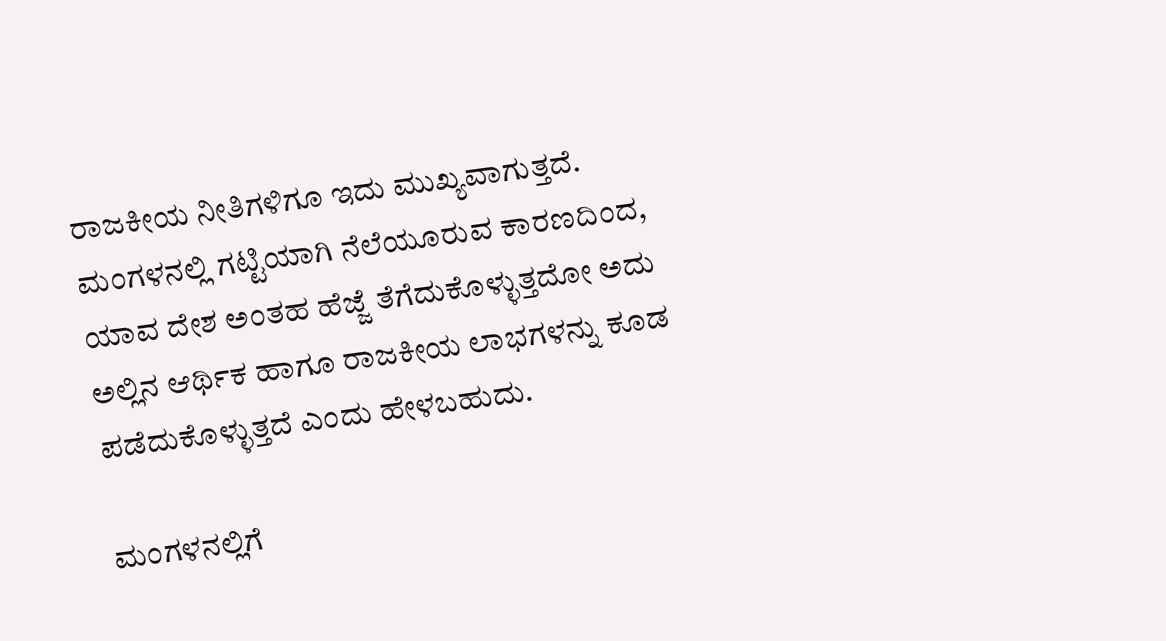ರಾಜಕೀಯ ನೀತಿಗಳಿಗೂ ಇದು ಮುಖ್ಯವಾಗುತ್ತದೆ. ಮಂಗಳನಲ್ಲಿ ಗಟ್ಟಿಯಾಗಿ ನೆಲೆಯೂರುವ ಕಾರಣದಿಂದ, ಯಾವ ದೇಶ ಅಂತಹ ಹೆಜ್ಜೆ ತೆಗೆದುಕೊಳ್ಳುತ್ತದೋ ಅದು ಅಲ್ಲಿನ ಆರ್ಥಿಕ ಹಾಗೂ ರಾಜಕೀಯ ಲಾಭಗಳನ್ನು ಕೂಡ ಪಡೆದುಕೊಳ್ಳುತ್ತದೆ ಎಂದು ಹೇಳಬಹುದು.

ಮಂಗಳನಲ್ಲಿಗೆ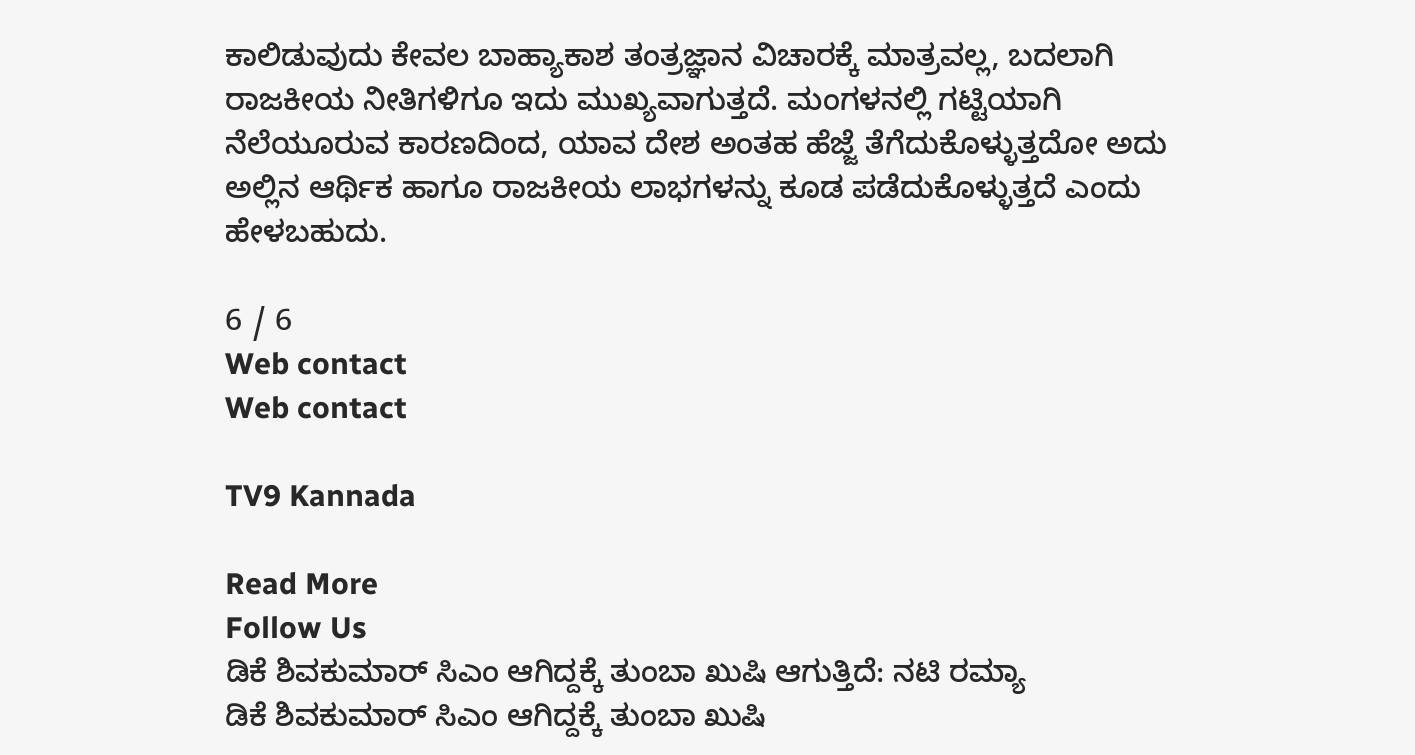ಕಾಲಿಡುವುದು ಕೇವಲ ಬಾಹ್ಯಾಕಾಶ ತಂತ್ರಜ್ಞಾನ ವಿಚಾರಕ್ಕೆ ಮಾತ್ರವಲ್ಲ, ಬದಲಾಗಿ ರಾಜಕೀಯ ನೀತಿಗಳಿಗೂ ಇದು ಮುಖ್ಯವಾಗುತ್ತದೆ. ಮಂಗಳನಲ್ಲಿ ಗಟ್ಟಿಯಾಗಿ ನೆಲೆಯೂರುವ ಕಾರಣದಿಂದ, ಯಾವ ದೇಶ ಅಂತಹ ಹೆಜ್ಜೆ ತೆಗೆದುಕೊಳ್ಳುತ್ತದೋ ಅದು ಅಲ್ಲಿನ ಆರ್ಥಿಕ ಹಾಗೂ ರಾಜಕೀಯ ಲಾಭಗಳನ್ನು ಕೂಡ ಪಡೆದುಕೊಳ್ಳುತ್ತದೆ ಎಂದು ಹೇಳಬಹುದು.

6 / 6
Web contact
Web contact

TV9 Kannada

Read More
Follow Us
ಡಿಕೆ ಶಿವಕುಮಾರ್ ಸಿಎಂ ಆಗಿದ್ದಕ್ಕೆ ತುಂಬಾ ಖುಷಿ ಆಗುತ್ತಿದೆ: ನಟಿ ರಮ್ಯಾ
ಡಿಕೆ ಶಿವಕುಮಾರ್ ಸಿಎಂ ಆಗಿದ್ದಕ್ಕೆ ತುಂಬಾ ಖುಷಿ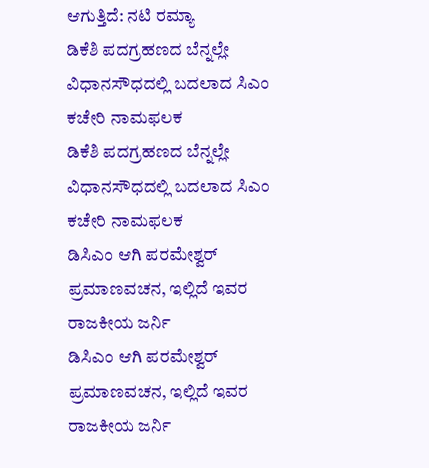ಆಗುತ್ತಿದೆ: ನಟಿ ರಮ್ಯಾ
ಡಿಕೆಶಿ ಪದಗ್ರಹಣದ ಬೆನ್ನಲ್ಲೇ ವಿಧಾನಸೌಧದಲ್ಲಿ ಬದಲಾದ ಸಿಎಂ ಕಚೇರಿ ನಾಮಫಲಕ
ಡಿಕೆಶಿ ಪದಗ್ರಹಣದ ಬೆನ್ನಲ್ಲೇ ವಿಧಾನಸೌಧದಲ್ಲಿ ಬದಲಾದ ಸಿಎಂ ಕಚೇರಿ ನಾಮಫಲಕ
ಡಿಸಿಎಂ ಆಗಿ ಪರಮೇಶ್ವರ್ ಪ್ರಮಾಣವಚನ, ಇಲ್ಲಿದೆ ಇವರ ರಾಜಕೀಯ ಜರ್ನಿ
ಡಿಸಿಎಂ ಆಗಿ ಪರಮೇಶ್ವರ್ ಪ್ರಮಾಣವಚನ, ಇಲ್ಲಿದೆ ಇವರ ರಾಜಕೀಯ ಜರ್ನಿ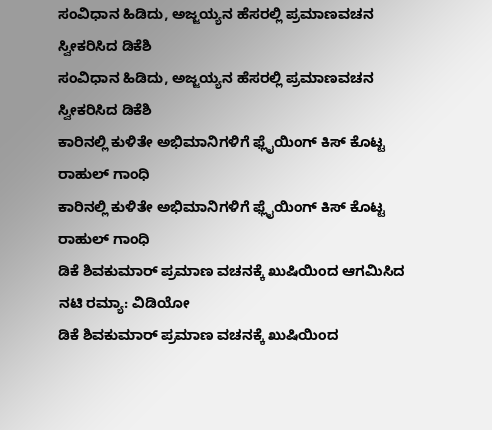ಸಂವಿಧಾನ ಹಿಡಿದು, ಅಜ್ಜಯ್ಯನ ಹೆಸರಲ್ಲಿ ಪ್ರಮಾಣವಚನ ಸ್ವೀಕರಿಸಿದ ಡಿಕೆಶಿ
ಸಂವಿಧಾನ ಹಿಡಿದು, ಅಜ್ಜಯ್ಯನ ಹೆಸರಲ್ಲಿ ಪ್ರಮಾಣವಚನ ಸ್ವೀಕರಿಸಿದ ಡಿಕೆಶಿ
ಕಾರಿನಲ್ಲಿ ಕುಳಿತೇ ಅಭಿಮಾನಿಗಳಿಗೆ ಫ್ಲೈಯಿಂಗ್ ಕಿಸ್ ಕೊಟ್ಟ ರಾಹುಲ್ ಗಾಂಧಿ
ಕಾರಿನಲ್ಲಿ ಕುಳಿತೇ ಅಭಿಮಾನಿಗಳಿಗೆ ಫ್ಲೈಯಿಂಗ್ ಕಿಸ್ ಕೊಟ್ಟ ರಾಹುಲ್ ಗಾಂಧಿ
ಡಿಕೆ ಶಿವಕುಮಾರ್ ಪ್ರಮಾಣ ವಚನಕ್ಕೆ ಖುಷಿಯಿಂದ ಆಗಮಿಸಿದ ನಟಿ ರಮ್ಯಾ: ವಿಡಿಯೋ
ಡಿಕೆ ಶಿವಕುಮಾರ್ ಪ್ರಮಾಣ ವಚನಕ್ಕೆ ಖುಷಿಯಿಂದ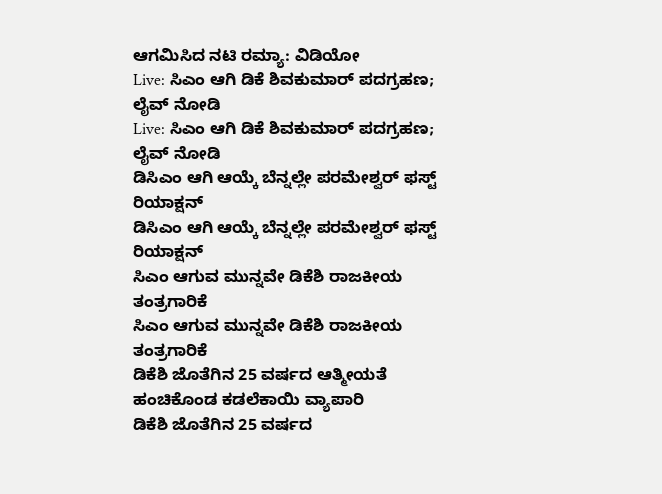ಆಗಮಿಸಿದ ನಟಿ ರಮ್ಯಾ: ವಿಡಿಯೋ
Live: ಸಿಎಂ ಆಗಿ ಡಿಕೆ ಶಿವಕುಮಾರ್ ಪದಗ್ರಹಣ; ಲೈವ್ ನೋಡಿ
Live: ಸಿಎಂ ಆಗಿ ಡಿಕೆ ಶಿವಕುಮಾರ್ ಪದಗ್ರಹಣ; ಲೈವ್ ನೋಡಿ
ಡಿಸಿಎಂ ಆಗಿ ಆಯ್ಕೆ ಬೆನ್ನಲ್ಲೇ ಪರಮೇಶ್ವರ್ ಫಸ್ಟ್ ರಿಯಾಕ್ಷನ್
ಡಿಸಿಎಂ ಆಗಿ ಆಯ್ಕೆ ಬೆನ್ನಲ್ಲೇ ಪರಮೇಶ್ವರ್ ಫಸ್ಟ್ ರಿಯಾಕ್ಷನ್
ಸಿಎಂ ಆಗುವ ಮುನ್ನವೇ ಡಿಕೆಶಿ ರಾಜಕೀಯ ತಂತ್ರಗಾರಿಕೆ
ಸಿಎಂ ಆಗುವ ಮುನ್ನವೇ ಡಿಕೆಶಿ ರಾಜಕೀಯ ತಂತ್ರಗಾರಿಕೆ
ಡಿಕೆಶಿ ಜೊತೆಗಿನ 25 ವರ್ಷದ ಆತ್ಮೀಯತೆ ಹಂಚಿಕೊಂಡ ಕಡಲೆಕಾಯಿ ವ್ಯಾಪಾರಿ
ಡಿಕೆಶಿ ಜೊತೆಗಿನ 25 ವರ್ಷದ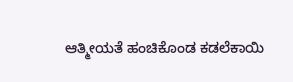ಆತ್ಮೀಯತೆ ಹಂಚಿಕೊಂಡ ಕಡಲೆಕಾಯಿ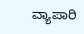ವ್ಯಾಪಾರಿ